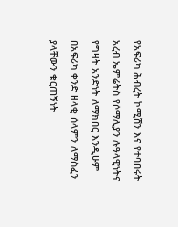የአፍሪካ ሕብረት ኮሚሽን እና የተባበሩት አረብ ኤምሬትስ የሶማሊያን ሉዓላዊነትና የግዛት አንድነት ለማክበር እንዲሁም በአፍሪካ ቀንድ ዘላቂ ሰላምን ለማስፈን ያላቸውን ቁርጠኝነት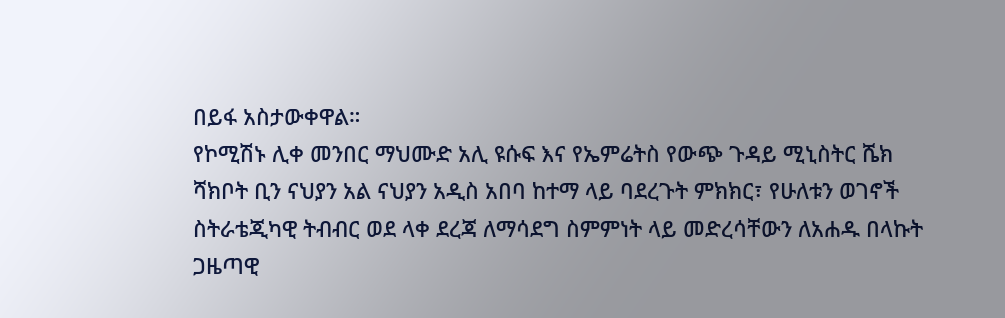በይፋ አስታውቀዋል።
የኮሚሽኑ ሊቀ መንበር ማህሙድ አሊ ዩሱፍ እና የኤምሬትስ የውጭ ጉዳይ ሚኒስትር ሼክ ሻክቦት ቢን ናህያን አል ናህያን አዲስ አበባ ከተማ ላይ ባደረጉት ምክክር፣ የሁለቱን ወገኖች ስትራቴጂካዊ ትብብር ወደ ላቀ ደረጃ ለማሳደግ ስምምነት ላይ መድረሳቸውን ለአሐዱ በላኩት ጋዜጣዊ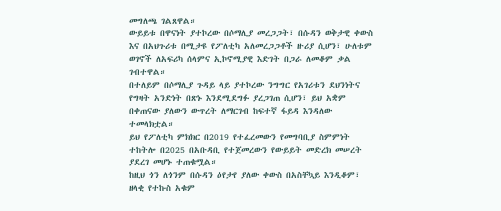መግለጫ ገልጸዋል።
ውይይቱ በዋናነት ያተኮረው በሶማሊያ መረጋጋት፣ በሱዳን ወቅታዊ ቀውስ እና በአህጉሪቱ በሚታዩ የፖለቲካ አለመረጋጋቶች ዙሪያ ሲሆን፣ ሁለቱም ወገኖች ለአፍሪካ ሰላምና ኢኮኖሚያዊ እድገት በጋራ ለመቆም ቃል ገብተዋል።
በተለይም በሶማሊያ ጉዳይ ላይ ያተኮረው ንግግር የአገሪቱን ደህንነትና የግዛት አንድነት በጽኑ እንደሚደግፉ ያረጋገጠ ሲሆን፣ ይህ አቋም በቀጠናው ያለውን ውጥረት ለማርገብ ከፍተኛ ፋይዳ እንዳለው ተመላክቷል።
ይህ የፖለቲካ ምክክር በ2019 የተፈረመውን የመግባቢያ ስምምነት ተከትሎ በ2025 በአቡዳቢ የተጀመረውን የውይይት መድረክ መሠረት ያደረገ መሆኑ ተጠቁሟል።
ከዚህ ጎን ለጎንም በሱዳን ዕየታየ ያለው ቀውስ በአስቸኳይ እንዲቆም፣ ዘላቂ የተኩስ አቁም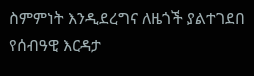ስምምነት እንዲደረግና ለዜጎች ያልተገደበ የሰብዓዊ እርዳታ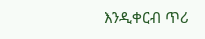እንዲቀርብ ጥሪ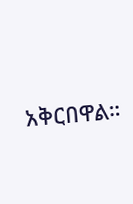አቅርበዋል።